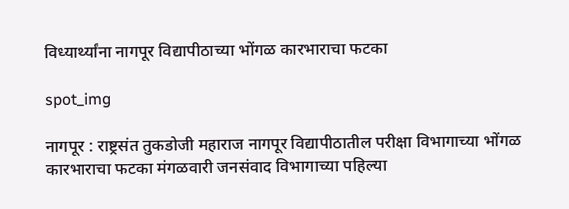विध्यार्थ्यांना नागपूर विद्यापीठाच्या भोंगळ कारभाराचा फटका

spot_img

नागपूर : राष्ट्रसंत तुकडोजी महाराज नागपूर विद्यापीठातील परीक्षा विभागाच्या भोंगळ कारभाराचा फटका मंगळवारी जनसंवाद विभागाच्या पहिल्या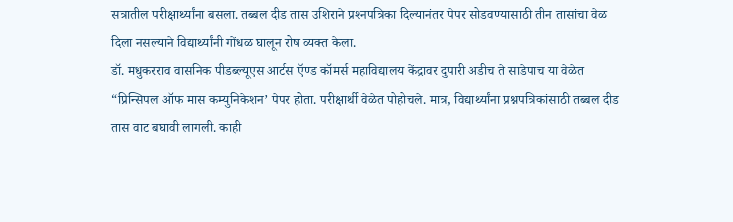सत्रातील परीक्षार्थ्यांना बसला. तब्बल दीड तास उशिराने प्रश्‍नपत्रिका दिल्यानंतर पेपर सोडवण्यासाठी तीन तासांचा वेळ दिला नसल्याने विद्यार्थ्यांनी गोंधळ घालून रोष व्यक्त केला.
डॉ. मधुकरराव वासनिक पीडब्ल्यूएस आर्टस ऍण्ड कॉमर्स महाविद्यालय केंद्रावर दुपारी अडीच ते साडेपाच या वेळेत “प्रिन्सिपल ऑफ मास कम्युनिकेशन’ पेपर होता. परीक्षार्थी वेळेत पोहोचले. मात्र, विद्यार्थ्यांना प्रश्नपत्रिकांसाठी तब्बल दीड तास वाट बघावी लागली. काही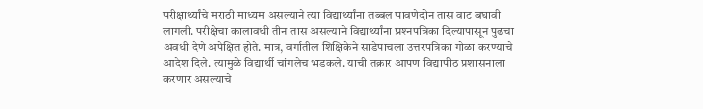परीक्षार्थ्यांचे मराठी माध्यम असल्याने त्या विद्यार्थ्यांना तब्बल पावणेदोन तास वाट बघावी लागली. परीक्षेचा कालावधी तीन तास असल्याने विद्यार्थ्यांना प्रश्‍नपत्रिका दिल्यापासून पुढचा अवधी देणे अपेक्षित होते. मात्र, वर्गातील शिक्षिकेने साडेपाचला उत्तरपत्रिका गोळा करण्याचे आदेश दिले. त्यामुळे विद्यार्थी चांगलेच भडकले. याची तक्रार आपण विद्यापीठ प्रशासनाला करणार असल्याचे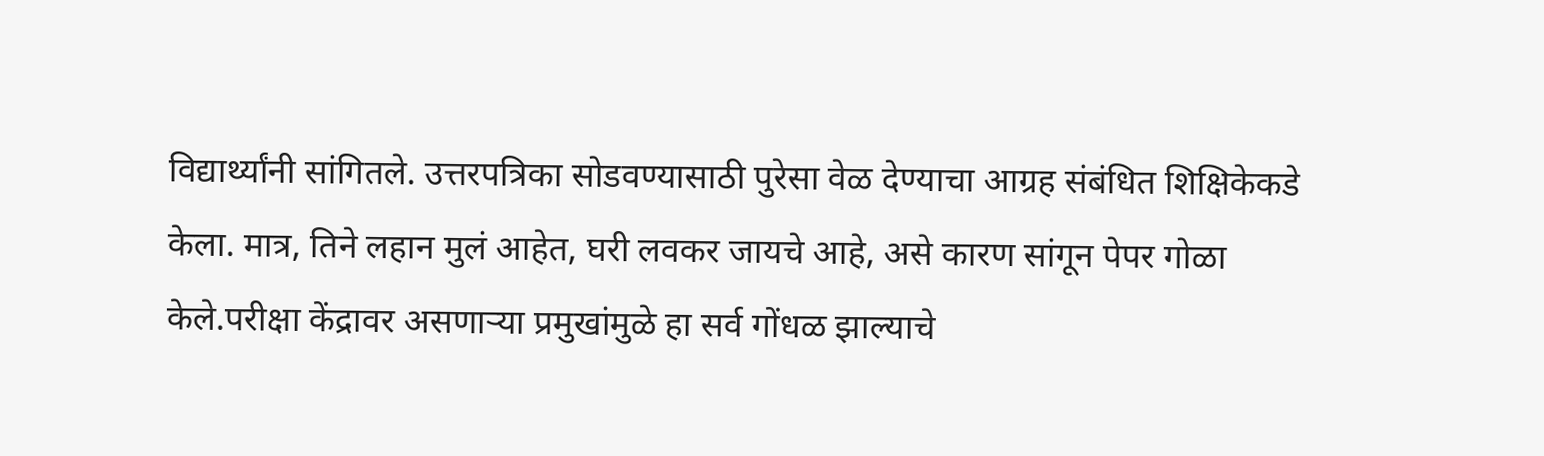विद्यार्थ्यांनी सांगितले. उत्तरपत्रिका सोडवण्यासाठी पुरेसा वेळ देण्याचा आग्रह संबंधित शिक्षिकेकडे केला. मात्र, तिने लहान मुलं आहेत, घरी लवकर जायचे आहे, असे कारण सांगून पेपर गोळा केले.परीक्षा केंद्रावर असणाऱ्या प्रमुखांमुळे हा सर्व गोंधळ झाल्याचे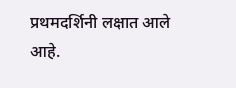प्रथमदर्शिनी लक्षात आले आहे.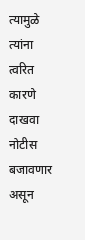त्यामुळे त्यांना त्वरित कारणे दाखवा नोटीस बजावणार असून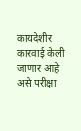कायदेशीर कारवाई केली जाणार आहे असे परीक्षा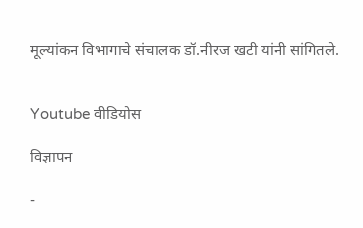मूल्यांकन विभागाचे संचालक डॉ.नीरज खटी यांनी सांगितले.


Youtube वीडियोस

विज्ञापन

-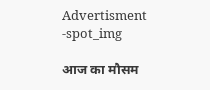Advertisment -spot_img

आज का मौसम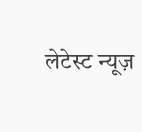लेटेस्ट न्यूज़